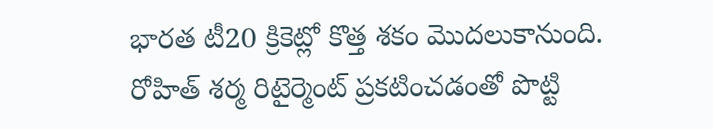భారత టీ20 క్రికెట్లో కొత్త శకం మొదలుకానుంది. రోహిత్ శర్మ రిటైర్మెంట్ ప్రకటించడంతో పొట్టి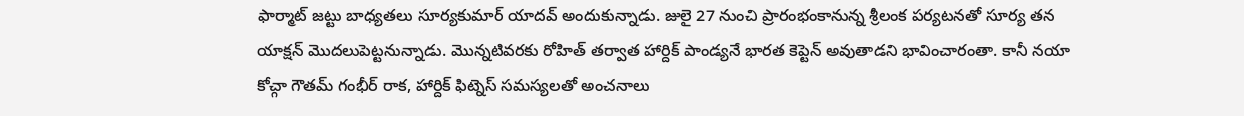ఫార్మాట్ జట్టు బాధ్యతలు సూర్యకుమార్ యాదవ్ అందుకున్నాడు. జులై 27 నుంచి ప్రారంభంకానున్న శ్రీలంక పర్యటనతో సూర్య తన యాక్షన్ మొదలుపెట్టనున్నాడు. మొన్నటివరకు రోహిత్ తర్వాత హార్దిక్ పాండ్యనే భారత కెప్టెన్ అవుతాడని భావించారంతా. కానీ నయా కోచ్గా గౌతమ్ గంభీర్ రాక, హార్దిక్ ఫిట్నెస్ సమస్యలతో అంచనాలు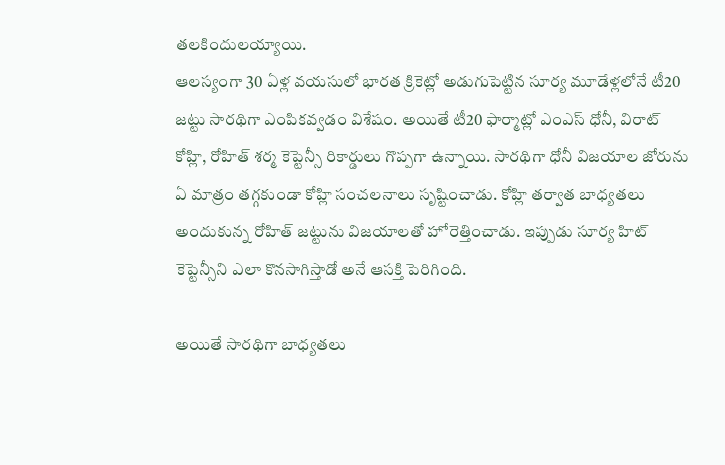తలకిందులయ్యాయి.
ఆలస్యంగా 30 ఏళ్ల వయసులో భారత క్రికెట్లో అడుగుపెట్టిన సూర్య మూడేళ్లలోనే టీ20 జట్టు సారథిగా ఎంపికవ్వడం విశేషం. అయితే టీ20 ఫార్మాట్లో ఎంఎస్ ధోనీ, విరాట్ కోహ్లి, రోహిత్ శర్మ కెప్టెన్సీ రికార్డులు గొప్పగా ఉన్నాయి. సారథిగా ధోనీ విజయాల జోరును ఏ మాత్రం తగ్గకుండా కోహ్లి సంచలనాలు సృష్టించాడు. కోహ్లి తర్వాత బాధ్యతలు అందుకున్న రోహిత్ జట్టును విజయాలతో హోరెత్తించాడు. ఇప్పుడు సూర్య హిట్ కెప్టెన్సీని ఎలా కొనసాగిస్తాడో అనే ఆసక్తి పెరిగింది.

అయితే సారథిగా బాధ్యతలు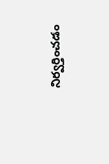నిర్వర్తించడం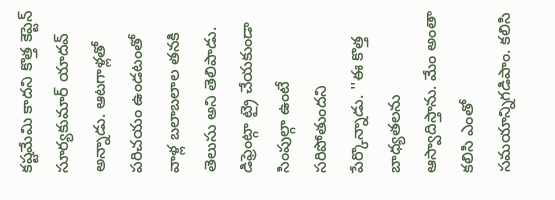కష్టమేమి కాదని కొత్త కెప్టెన్ సూర్యకుమార్ యాదవ్ అన్నాడు. ఆటగాళ్లతో పరిచయం ఉండటంతో వాళ్ల బలాబలాల తనకి తెలుసు అని తెలిపాడు. డిఫ్రెంట్గా ట్రై చేయకుండా సింపుల్గా ఉంటే సరిపోతుందని పేర్కొన్నాడు. ''ఈ కొత్త బాధ్యతలను ఆస్వాదిస్తాను. మేం అంతా కలిసి ఎంతో సమయాన్నిగడిపాం. కలిసి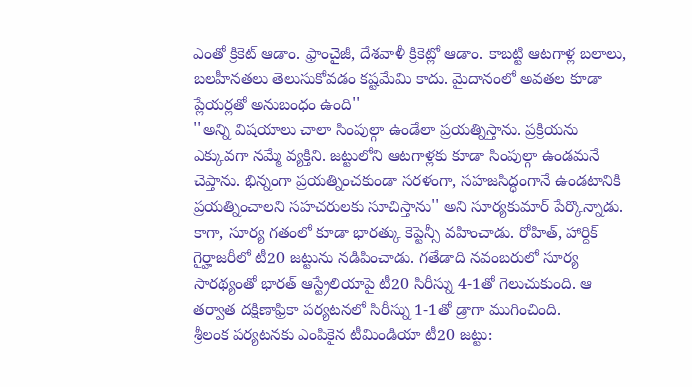ఎంతో క్రికెట్ ఆడాం. ఫ్రాంచైజీ, దేశవాళీ క్రికెట్లో ఆడాం. కాబట్టి ఆటగాళ్ల బలాలు, బలహీనతలు తెలుసుకోవడం కష్టమేమి కాదు. మైదానంలో అవతల కూడా ప్లేయర్లతో అనుబంధం ఉంది''
''అన్ని విషయాలు చాలా సింపుల్గా ఉండేలా ప్రయత్నిస్తాను. ప్రక్రియను ఎక్కువగా నమ్మే వ్యక్తిని. జట్టులోని ఆటగాళ్లకు కూడా సింపుల్గా ఉండమనే చెప్తాను. భిన్నంగా ప్రయత్నించకుండా సరళంగా, సహజసిద్ధంగానే ఉండటానికి ప్రయత్నించాలని సహచరులకు సూచిస్తాను'' అని సూర్యకుమార్ పేర్కొన్నాడు. కాగా, సూర్య గతంలో కూడా భారత్కు కెప్టెన్సీ వహించాడు. రోహిత్, హార్దిక్ గైర్హాజరీలో టీ20 జట్టును నడిపించాడు. గతేడాది నవంబరులో సూర్య సారథ్యంతో భారత్ ఆస్ట్రేలియాపై టీ20 సిరీస్ను 4-1తో గెలుచుకుంది. ఆ తర్వాత దక్షిణాఫ్రికా పర్యటనలో సిరీస్ను 1-1తో డ్రాగా ముగించింది.
శ్రీలంక పర్యటనకు ఎంపికైన టీమిండియా టీ20 జట్టు: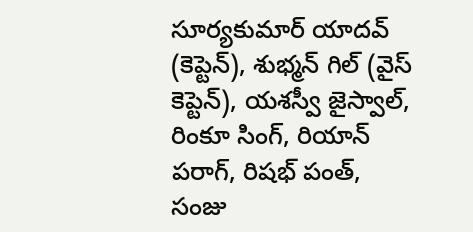సూర్యకుమార్ యాదవ్ (కెప్టెన్), శుభ్మన్ గిల్ (వైస్ కెప్టెన్), యశస్వీ జైస్వాల్, రింకూ సింగ్, రియాన్ పరాగ్, రిషభ్ పంత్, సంజు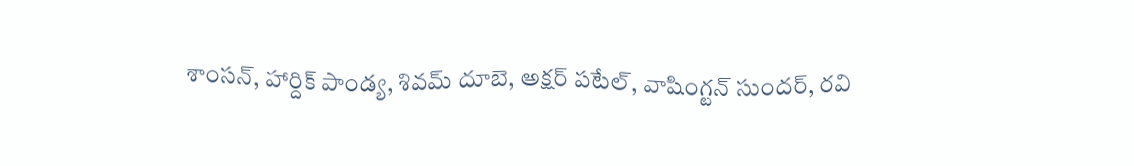శాంసన్, హార్దిక్ పాండ్య, శివమ్ దూబె, అక్షర్ పటేల్, వాషింగ్టన్ సుందర్, రవి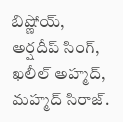బిష్ణోయ్, అర్షదీప్ సింగ్, ఖలీల్ అహ్మద్, మహ్మద్ సిరాజ్.